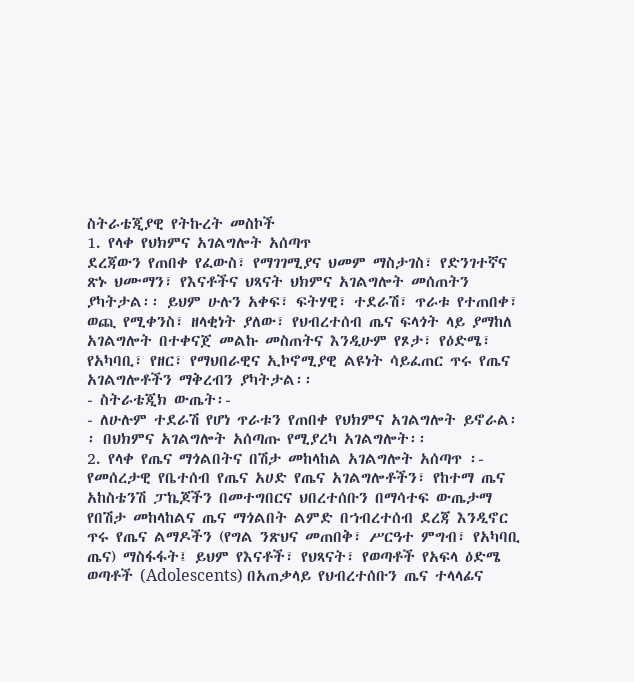ስትራቴጂያዊ የትኩረት መስኮች
1. የላቀ የህክምና አገልግሎት አሰጣጥ
ደረጃውን የጠበቀ የፈውስ፣ የማገገሚያና ህመም ማስታገስ፣ የድንገተኛና ጽኑ ህሙማን፣ የእናቶችና ህጻናት ህክምና አገልግሎት መሰጠትን ያካትታል፡፡ ይህም ሁሉን አቀፍ፣ ፍትሃዊ፣ ተደራሽ፣ ጥራቱ የተጠበቀ፣ ወጪ የሚቀንስ፣ ዘላቂነት ያለው፣ የህብረተሰብ ጤና ፍላጎት ላይ ያማከለ አገልግሎት በተቀናጀ መልኩ መስጠትና እንዲሁም የጾታ፣ የዕድሜ፣ የአካባቢ፣ የዘር፣ የማህበራዊና ኢኮኖሚያዊ ልዩነት ሳይፈጠር ጥሩ የጤና አገልግሎቶችን ማቅረብን ያካትታል፡፡
- ስትራቴጂክ ውጤት፡-
- ለሁሉም ተደራሽ የሆነ ጥራቱን የጠበቀ የህክምና አገልግሎት ይኖራል፡፡ በህክምና አገልግሎት አሰጣጡ የሚያረካ አገልግሎት፡፡
2. የላቀ የጤና ማጎልበትና በሽታ መከላከል አገልግሎት አሰጣጥ ፡-
የመሰረታዊ የቤተሰብ የጤና አሀድ የጤና አገልግሎቶችን፣ የከተማ ጤና አከስቴንሽ ፓኬጆችን በመተግበርና ህበረተሰቡን በማሳተፍ ውጤታማ የበሽታ መከላከልና ጤና ማጎልበት ልምድ በኀብረተሰብ ደረጃ እንዲኖር ጥሩ የጤና ልማዶችን (የግል ንጽህና መጠበቅ፣ ሥርዓተ ምግብ፣ የአካባቢ ጤና) ማስፋፋት፤ ይህም የእናቶች፣ የህጻናት፣ የወጣቶች የአፍላ ዕድሜ ወጣቶች (Adolescents) በአጠቃላይ የህብረተሰቡን ጤና ተላላፊና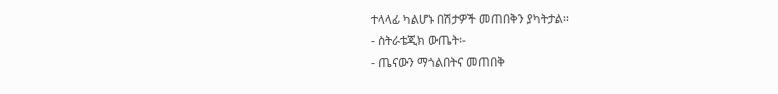ተላላፊ ካልሆኑ በሽታዎች መጠበቅን ያካትታል፡፡
- ስትራቴጂክ ውጤት፡-
- ጤናውን ማጎልበትና መጠበቅ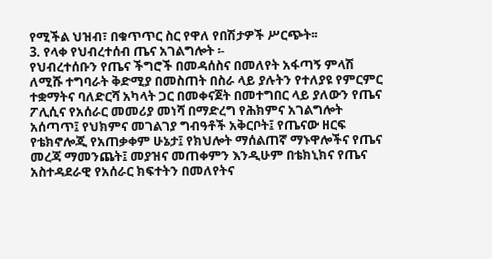የሚችል ህዝብ፣ በቁጥጥር ስር የዋለ የበሽታዎች ሥርጭት፡፡
3. የላቀ የህብረተሰብ ጤና አገልግሎት ፡-
የህብረተሰቡን የጤና ችግሮች በመዳሰስና በመለየት አፋጣኝ ምላሽ ለሚሹ ተግባራት ቅድሚያ በመስጠት በስራ ላይ ያሉትን የተለያዩ የምርምር ተቋማትና ባለድርሻ አካላት ጋር በመቀናጀት በመተግበር ላይ ያለውን የጤና ፖሊሲና የአሰራር መመሪያ መነሻ በማድረግ የሕክምና አገልግሎት አሰጣጥ፤ የህክምና መገልገያ ግብዓቶች አቅርቦት፤ የጤናው ዘርፍ የቴክኖሎጂ የአጠቃቀም ሁኔታ፤ የክህሎት ማሰልጠኛ ማኑዋሎችና የጤና መረጃ ማመንጨት፤ መያዝና መጠቀምን እንዲሁም በቴክኒክና የጤና አስተዳደራዊ የአሰራር ክፍተትን በመለየትና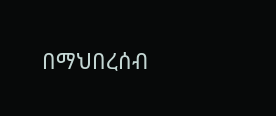በማህበረሰብ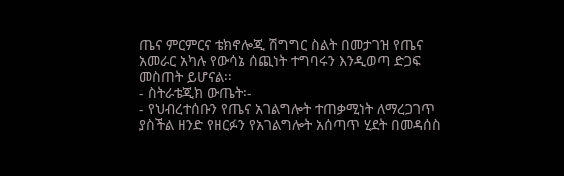ጤና ምርምርና ቴክኖሎጂ ሽግግር ስልት በመታገዝ የጤና አመራር አካሉ የውሳኔ ሰጪነት ተግባሩን እንዲወጣ ድጋፍ መስጠት ይሆናል፡፡
- ስትራቴጂክ ውጤት፡-
- የህብረተሰቡን የጤና አገልግሎት ተጠቃሚነት ለማረጋገጥ ያስችል ዘንድ የዘርፉን የአገልግሎት አሰጣጥ ሂደት በመዳሰስ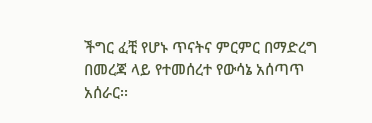ችግር ፈቺ የሆኑ ጥናትና ምርምር በማድረግ በመረጃ ላይ የተመሰረተ የውሳኔ አሰጣጥ አሰራር፡፡